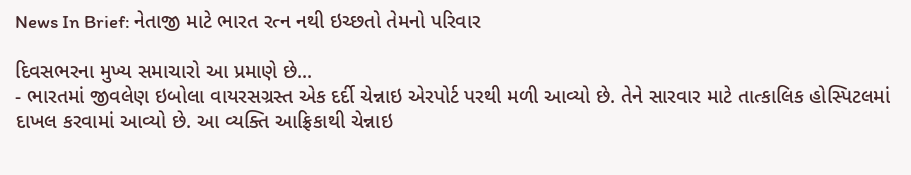News In Brief: નેતાજી માટે ભારત રત્ન નથી ઇચ્છતો તેમનો પરિવાર

દિવસભરના મુખ્ય સમાચારો આ પ્રમાણે છે...
- ભારતમાં જીવલેણ ઇબોલા વાયરસગ્રસ્ત એક દર્દી ચેન્નાઇ એરપોર્ટ પરથી મળી આવ્યો છે. તેને સારવાર માટે તાત્કાલિક હોસ્પિટલમાં દાખલ કરવામાં આવ્યો છે. આ વ્યક્તિ આફ્રિકાથી ચેન્નાઇ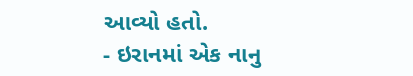આવ્યો હતો.
- ઇરાનમાં એક નાનુ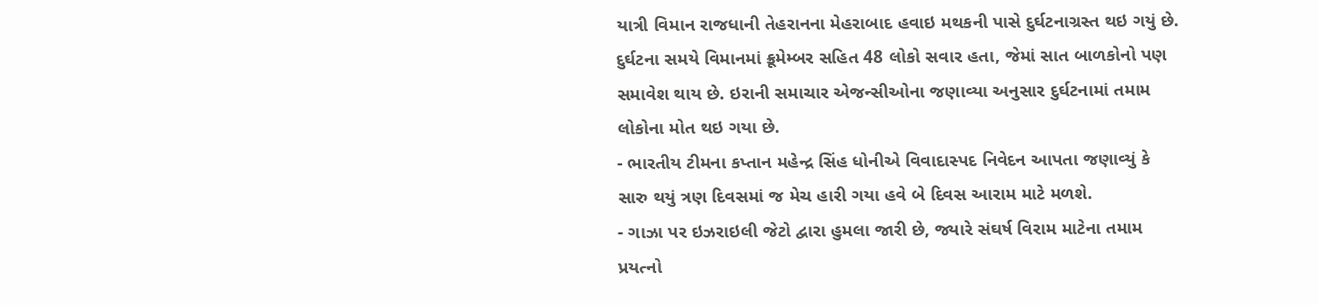યાત્રી વિમાન રાજધાની તેહરાનના મેહરાબાદ હવાઇ મથકની પાસે દુર્ઘટનાગ્રસ્ત થઇ ગયું છે. દુર્ઘટના સમયે વિમાનમાં ક્રૂમેમ્બર સહિત 48 લોકો સવાર હતા, જેમાં સાત બાળકોનો પણ સમાવેશ થાય છે. ઇરાની સમાચાર એજન્સીઓના જણાવ્યા અનુસાર દુર્ઘટનામાં તમામ લોકોના મોત થઇ ગયા છે.
- ભારતીય ટીમના કપ્તાન મહેન્દ્ર સિંહ ધોનીએ વિવાદાસ્પદ નિવેદન આપતા જણાવ્યું કે સારુ થયું ત્રણ દિવસમાં જ મેચ હારી ગયા હવે બે દિવસ આરામ માટે મળશે.
- ગાઝા પર ઇઝરાઇલી જેટો દ્વારા હુમલા જારી છે, જ્યારે સંઘર્ષ વિરામ માટેના તમામ પ્રયત્નો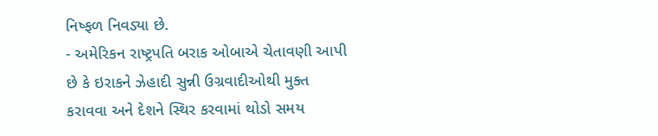નિષ્ફળ નિવડ્યા છે.
- અમેરિકન રાષ્ટ્રપતિ બરાક ઓબાએ ચેતાવણી આપી છે કે ઇરાકને ઝેહાદી સુન્ની ઉગ્રવાદીઓથી મુક્ત કરાવવા અને દેશને સ્થિર કરવામાં થોડો સમય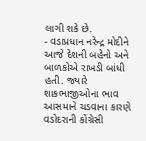લાગી શકે છે.
- વડાપ્રધાન નરેન્દ્ર મોદીને આજે દેશની બહેનો અને બાળકોએ રાખડી બાંધી હતી. જ્યારે શાકભાજીઓના ભાવ આસમાને ચડવાના કારણે વડોદરાની કોંગ્રેસી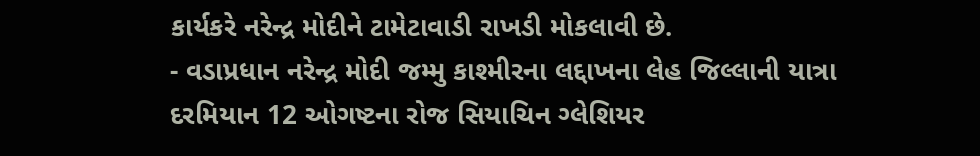કાર્યકરે નરેન્દ્ર મોદીને ટામેટાવાડી રાખડી મોકલાવી છે.
- વડાપ્રધાન નરેન્દ્ર મોદી જમ્મુ કાશ્મીરના લદ્દાખના લેહ જિલ્લાની યાત્રા દરમિયાન 12 ઓગષ્ટના રોજ સિયાચિન ગ્લેશિયર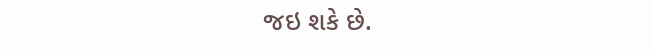જઇ શકે છે.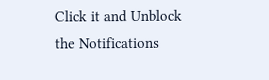Click it and Unblock the Notifications